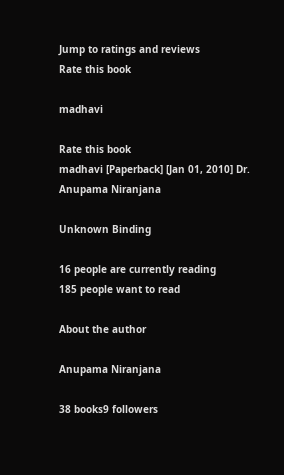Jump to ratings and reviews
Rate this book

madhavi

Rate this book
madhavi [Paperback] [Jan 01, 2010] Dr. Anupama Niranjana

Unknown Binding

16 people are currently reading
185 people want to read

About the author

Anupama Niranjana

38 books9 followers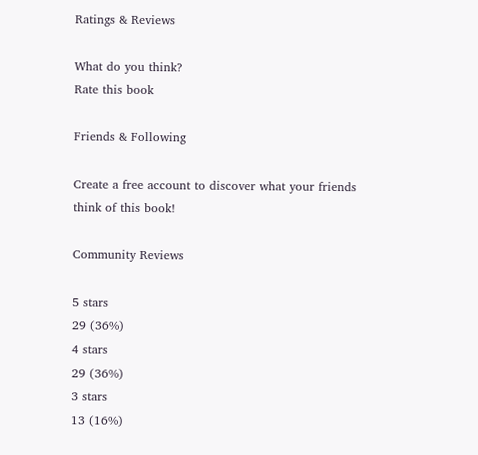Ratings & Reviews

What do you think?
Rate this book

Friends & Following

Create a free account to discover what your friends think of this book!

Community Reviews

5 stars
29 (36%)
4 stars
29 (36%)
3 stars
13 (16%)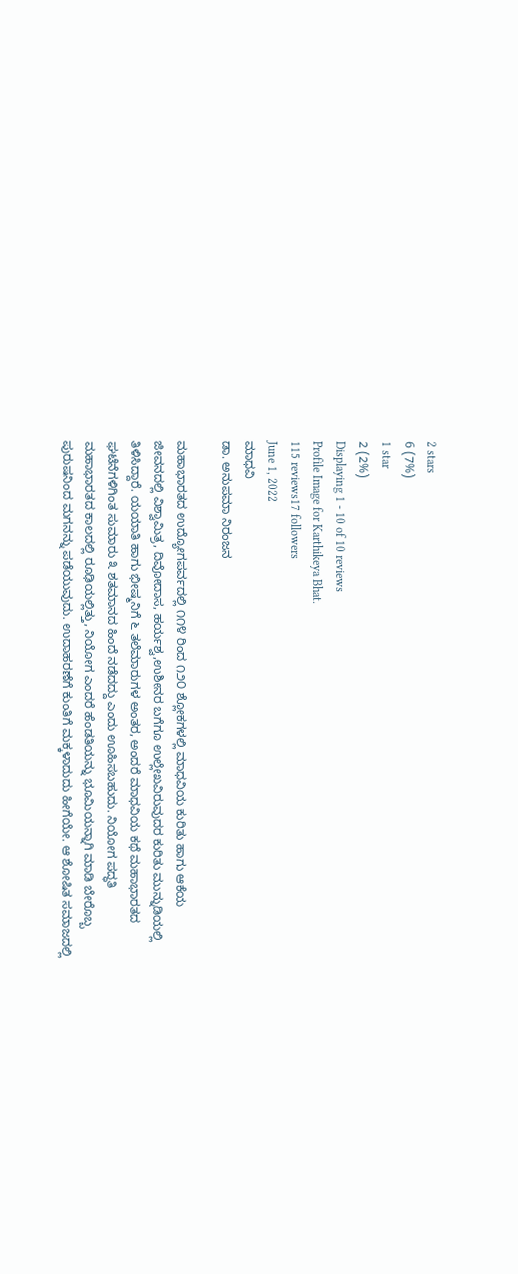2 stars
6 (7%)
1 star
2 (2%)
Displaying 1 - 10 of 10 reviews
Profile Image for Karthikeya Bhat.
115 reviews17 followers
June 1, 2022
ಮಾಧವಿ
ಡಾ. ಅನುಪಮಾ ನಿರಂಜನ

ಮಹಾಭಾರತದ ಉದ್ಯೋಗಪರ್ವದಲ್ಲಿ ೧೧೪ ರಿಂದ ೧೨೦ ಶ್ಲೋಕಗಳಲ್ಲಿ ಮಾಧವಿಯ ಕುರಿತು ಹಾಗು ಆಕೆಯ ಜೀವನದಲ್ಲಿ ವಿಶ್ವಾಮಿತ್ರ, ದಿವೋದಾಸ, ಹರ್ಯಶ್ವ,ಉಶೀನರ ಬಗೆಗೂ ಉಲ್ಲೇಖವಿರುವುದರ ಕುರಿತು ಮುನ್ನುಡಿಯಲ್ಲಿ ತಿಳಿಸಿದ್ದಾರೆ. ಯಯಾತಿ ಹಾಗು ಭೀಷ್ಮನಿಗೆ ೬ ತಲೆಮಾರುಗಳ ಅಂತರ, ಅಂದರೆ ಮಾಧವಿಯ ಕಥೆ ಮಹಾಭಾರತದ ಘಟೆನೆಗಳಿಗಿಂತ ಸುಮಾರು ೩ ಶತಮಾನದ ಹಿಂದೆ ನಡೆದದ್ದು ಎಂದು ಊಹಿಸಬಹುದು. ನಿಯೋಗ ಪದ್ಧತಿ ಮಹಾಭಾರತದ ಕಾಲದಲ್ಲಿ ರೂಢಿಯಲ್ಲಿತ್ತು, ನಿಯೋಗ ಎಂದರೆ ಹೆಂಡತಿಯನ್ನು ಭೂಮಿಯನ್ನಾಗಿ ಮಾಡಿ ಬೇರೊಬ್ಬ ಪುರುಷನಿಂದ ಮಗನನ್ನು ಪಡೆಯುವುದು. ಉದಾಹರಣೆಗೆ ಕುಂತಿಗೆ ಮಕ್ಕಳಾದುದು ಹೀಗೆಯೇ. ಆ ಶೋಷಿತ ಸಮಾಜದಲ್ಲಿ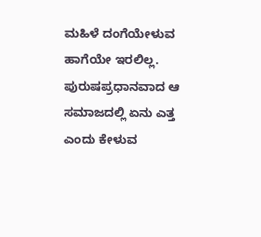ಮಹಿಳೆ ದಂಗೆಯೇಳುವ ಹಾಗೆಯೇ ಇರಲಿಲ್ಲ. ಪುರುಷಪ್ರಧಾನವಾದ ಆ ಸಮಾಜದಲ್ಲಿ ಏನು ಎತ್ತ ಎಂದು ಕೇಳುವ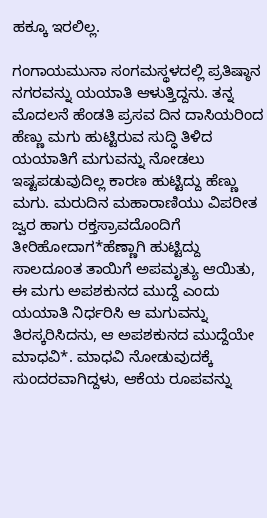ಹಕ್ಕೂ ಇರಲಿಲ್ಲ.

ಗಂಗಾಯಮುನಾ ಸಂಗಮಸ್ಥಳದಲ್ಲಿ ಪ್ರತಿಷ್ಠಾನ ನಗರವನ್ನು ಯಯಾತಿ ಆಳುತ್ತಿದ್ದನು. ತನ್ನ ಮೊದಲನೆ ಹೆಂಡತಿ ಪ್ರಸವ ದಿನ ದಾಸಿಯರಿಂದ ಹೆಣ್ಣು ಮಗು ಹುಟ್ಟಿರುವ ಸುದ್ಧಿ ತಿಳಿದ ಯಯಾತಿಗೆ ಮಗುವನ್ನು ನೋಡಲು ಇಷ್ಟಪಡುವುದಿಲ್ಲ ಕಾರಣ ಹುಟ್ಟಿದ್ದು ಹೆಣ್ಣು ಮಗು. ಮರುದಿನ ಮಹಾರಾಣಿಯು ವಿಪರೀತ ಜ್ವರ ಹಾಗು ರಕ್ತಸ್ರಾವದೊಂದಿಗೆ ತೀರಿಹೋದಾಗ*ಹೆಣ್ಣಾಗಿ ಹುಟ್ಟಿದ್ದು ಸಾಲದೂಂತ ತಾಯಿಗೆ ಅಪಮೃತ್ಯು ಆಯಿತು, ಈ ಮಗು ಅಪಶಕುನದ ಮುದ್ದೆ ಎಂದು ಯಯಾತಿ ನಿರ್ಧರಿಸಿ ಆ ಮಗುವನ್ನು ತಿರಸ್ಕರಿಸಿದನು, ಆ ಅಪಶಕುನದ ಮುದ್ದೆಯೇ ಮಾಧವಿ*. ಮಾಧವಿ ನೋಡುವುದಕ್ಕೆ ಸುಂದರವಾಗಿದ್ದಳು, ಆಕೆಯ ರೂಪವನ್ನು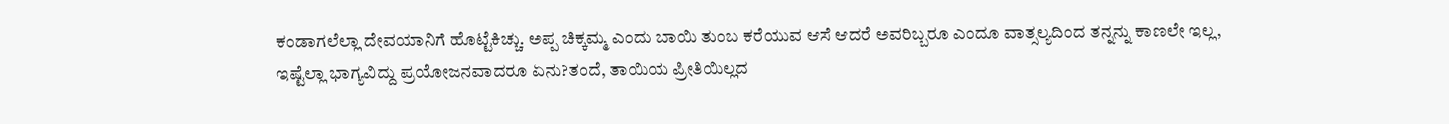ಕಂಡಾಗಲೆಲ್ಲಾ ದೇವಯಾನಿಗೆ ಹೊಟ್ಟೆಕಿಚ್ಚು. ಅಪ್ಪ ಚಿಕ್ಕಮ್ಮ ಎಂದು ಬಾಯಿ ತುಂಬ ಕರೆಯುವ ಆಸೆ ಆದರೆ ಅವರಿಬ್ಬರೂ ಎಂದೂ ವಾತ್ಸಲ್ಯದಿಂದ ತನ್ನನ್ನು ಕಾಣಲೇ ಇಲ್ಲ, ಇಷ್ಟೆಲ್ಲಾ ಭಾಗ್ಯವಿದ್ದು ಪ್ರಯೋಜನವಾದರೂ ಏನು?ತಂದೆ, ತಾಯಿಯ ಪ್ರೀತಿಯಿಲ್ಲದ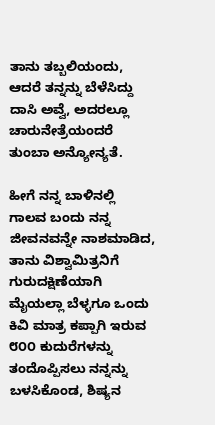ತಾನು ತಬ್ಬಲಿಯಂದು, ಆದರೆ ತನ್ನನ್ನು ಬೆಳೆಸಿದ್ದು ದಾಸಿ ಅವ್ವೆ, ಅದರಲ್ಲೂ ಚಾರುನೇತ್ರೆಯಂದರೆ ತುಂಬಾ ಅನ್ಯೋನ್ಯತೆ.

ಹೀಗೆ ನನ್ನ ಬಾಳಿನಲ್ಲಿ ಗಾಲವ ಬಂದು ನನ್ನ ಜೀವನವನ್ನೇ ನಾಶಮಾಡಿದ, ತಾನು ವಿಶ್ವಾಮಿತ್ರನಿಗೆ ಗುರುದಕ್ಷಿಣೆಯಾಗಿ ಮೈಯಲ್ಲಾ ಬೆಳ್ಳಗೂ ಒಂದು ಕಿವಿ ಮಾತ್ರ ಕಪ್ಪಾಗಿ ಇರುವ ೮೦೦ ಕುದುರೆಗಳನ್ನು ತಂದೊಪ್ಪಿಸಲು ನನ್ನನ್ನು ಬಳಸಿಕೊಂಡ, ಶಿಷ್ಯನ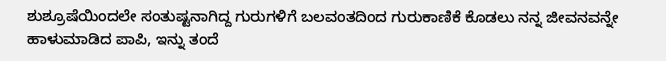ಶುಶ್ರೂಷೆಯಿಂದಲೇ ಸಂತುಷ್ಟನಾಗಿದ್ದ ಗುರುಗಳಿಗೆ ಬಲವಂತದಿಂದ ಗುರುಕಾಣಿಕೆ ಕೊಡಲು ನನ್ನ ಜೀವನವನ್ನೇ ಹಾಳುಮಾಡಿದ ಪಾಪಿ, ಇನ್ನು ತಂದೆ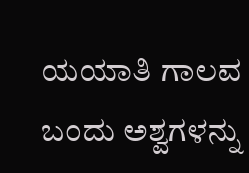ಯಯಾತಿ ಗಾಲವ ಬಂದು ಅಶ್ವಗಳನ್ನು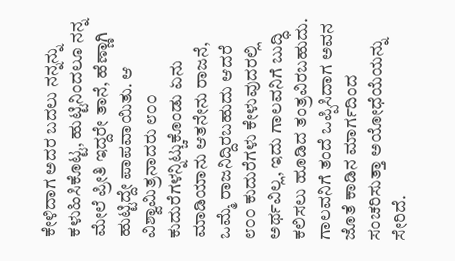ಕೇಳಿದಾಗ ಅದರ ಬದಲು ನನ್ನನ್ನು ಕಳುಹಿಸಿಕೊಟ್ಟ, ಹುಟ್ಟಿನಿಂದಲೂ ನನ್ನ ಮೇಲೆ ಪ್ರೀತಿ ಇದ್ದರೇ ತಾನೆ, ಹೆಣ್ಣಾಗಿ ಹುಟ್ಟಿದ್ದೇ ಪಾಪವಾಯಿತು. ಆ ವಿಶ್ವಾಮಿತ್ರನಾದರು ೮೦೦ ಕುದುರೆಗಳನ್ನಿಟ್ಚುಕೊಂಡು ಏನು ಮಾಡಿಯಾನು ಆತನೇನು ರಾಜನೆ, ಒಮ್ಮೆ ರಾಜನಿದ್ದಿರಬಹುದು ಆದರೆ ೮೦೦ ಕುದುರೆಗಳು ಕೇಳುವುದರಲ್ಲಿ ಅರ್ಥವಿಲ್ಲ, ಇದು ಗಾಲವನಿಗೆ ಬುದ್ಧಿ ಕಲಿಸಲು ಹೂಡಿದ ತಂತ್ರವಿರಬಹುದು. ಗಾಲವನಿಗೆ ತಂದೆ ಒಪ್ಪಿಸಿದಾಗ ಅವನ ಜೊತೆ ಕಾಡಿನ ಮಾರ್ಗದಿಂದ ಸಂಚರಿಸುತ್ತಾ ಅಯೋಧೆಯೆಯನ್ನು ಸೇರಿದೆ.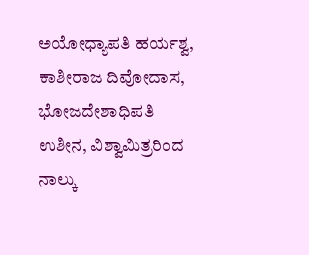ಅಯೋಧ್ಯಾಪತಿ ಹರ್ಯಶ್ವ, ಕಾಶೀರಾಜ ದಿವೋದಾಸ, ಭೋಜದೇಶಾಧಿಪತಿ ಉಶೀನ, ವಿಶ್ವಾಮಿತ್ರರಿಂದ ನಾಲ್ಕು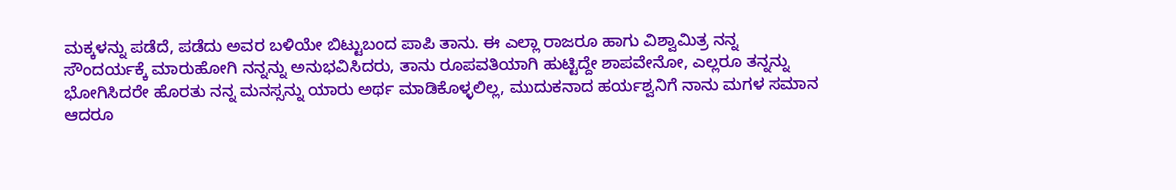ಮಕ್ಕಳನ್ನು ಪಡೆದೆ, ಪಡೆದು ಅವರ ಬಳಿಯೇ ಬಿಟ್ಟುಬಂದ ಪಾಪಿ ತಾನು. ಈ ಎಲ್ಲಾ ರಾಜರೂ ಹಾಗು ವಿಶ್ವಾಮಿತ್ರ ನನ್ನ ಸೌಂದರ್ಯಕ್ಕೆ ಮಾರುಹೋಗಿ ನನ್ನನ್ನು ಅನುಭವಿಸಿದರು, ತಾನು ರೂಪವತಿಯಾಗಿ ಹುಟ್ಟಿದ್ದೇ ಶಾಪವೇನೋ, ಎಲ್ಲರೂ ತನ್ನನ್ನು ಭೋಗಿಸಿದರೇ ಹೊರತು ನನ್ನ ಮನಸ್ಸನ್ನು ಯಾರು ಅರ್ಥ ಮಾಡಿಕೊಳ್ಳಲಿಲ್ಲ, ಮುದುಕನಾದ ಹರ್ಯಶ್ವನಿಗೆ ನಾನು ಮಗಳ ಸಮಾನ ಆದರೂ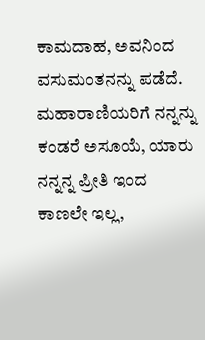ಕಾಮದಾಹ, ಅವನಿಂದ ವಸುಮಂತನನ್ನು ಪಡೆದೆ. ಮಹಾರಾಣಿಯರಿಗೆ ನನ್ನನ್ನು ಕಂಡರೆ ಅಸೂಯೆ, ಯಾರು ನನ್ನನ್ನ ಪ್ರೀತಿ ಇಂದ ಕಾಣಲೇ ಇಲ್ಲ,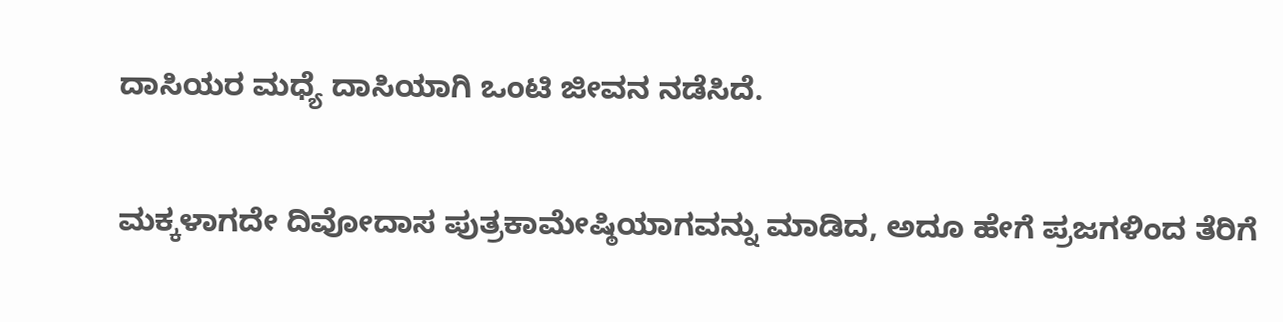ದಾಸಿಯರ ಮಧ್ಯೆ ದಾಸಿಯಾಗಿ ಒಂಟಿ ಜೀವನ ನಡೆಸಿದೆ.

ಮಕ್ಕಳಾಗದೇ ದಿವೋದಾಸ ಪುತ್ರಕಾಮೇಷ್ಠಿಯಾಗವನ್ನು ಮಾಡಿದ, ಅದೂ ಹೇಗೆ ಪ್ರಜಗಳಿಂದ ತೆರಿಗೆ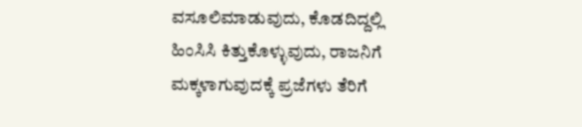ವಸೂಲಿಮಾಡುವುದು, ಕೊಡದಿದ್ದಲ್ಲಿ ಹಿಂಸಿಸಿ ಕಿತ್ತುಕೊಳ್ಳುವುದು, ರಾಜನಿಗೆ ಮಕ್ಕಳಾಗುವುದಕ್ಕೆ ಪ್ರಜೆಗಳು ತೆರಿಗೆ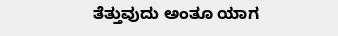ತೆತ್ತುವುದು ಅಂತೂ ಯಾಗ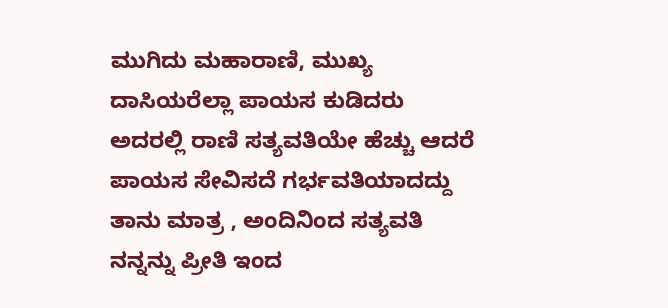ಮುಗಿದು ಮಹಾರಾಣಿ, ಮುಖ್ಯ ದಾಸಿಯರೆಲ್ಲಾ ಪಾಯಸ ಕುಡಿದರು ಅದರಲ್ಲಿ ರಾಣಿ ಸತ್ಯವತಿಯೇ ಹೆಚ್ಚು ಆದರೆ ಪಾಯಸ ಸೇವಿಸದೆ ಗರ್ಭವತಿಯಾದದ್ದು ತಾನು ಮಾತ್ರ , ಅಂದಿನಿಂದ ಸತ್ಯವತಿ ನನ್ನನ್ನು ಪ್ರೀತಿ ಇಂದ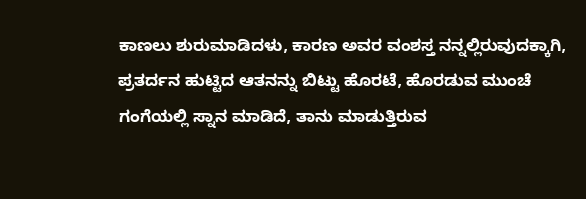ಕಾಣಲು ಶುರುಮಾಡಿದಳು, ಕಾರಣ ಅವರ ವಂಶಸ್ತ ನನ್ನಲ್ಲಿರುವುದಕ್ಕಾಗಿ, ಪ್ರತರ್ದನ ಹುಟ್ಟಿದ ಆತನನ್ನು ಬಿಟ್ಟು ಹೊರಟೆ, ಹೊರಡುವ ಮುಂಚೆ ಗಂಗೆಯಲ್ಲಿ ಸ್ನಾನ ಮಾಡಿದೆ, ತಾನು ಮಾಡುತ್ತಿರುವ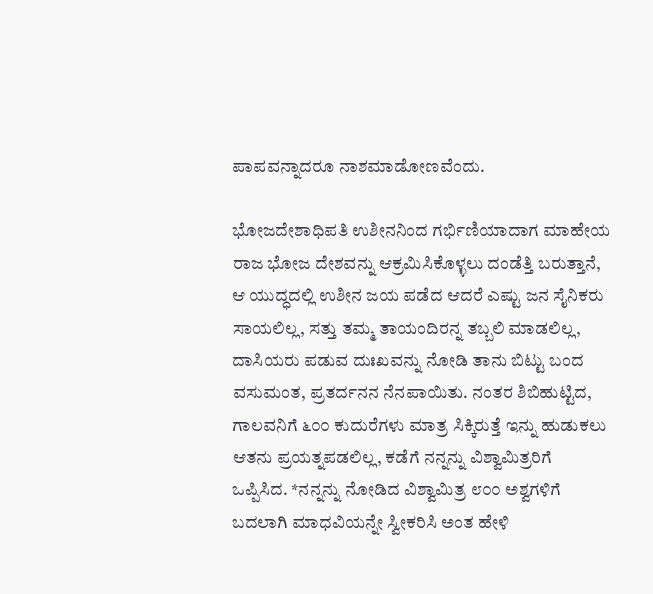ಪಾಪವನ್ನಾದರೂ ನಾಶಮಾಡೋಣವೆಂದು.

ಭೋಜದೇಶಾಧಿಪತಿ ಉಶೀನನಿಂದ ಗರ್ಭಿಣಿಯಾದಾಗ ಮಾಹೇಯ ರಾಜ ಭೋಜ ದೇಶವನ್ನು ಆಕ್ರಮಿಸಿಕೊಳ್ಳಲು ದಂಡೆತ್ತಿ ಬರುತ್ತಾನೆ, ಆ ಯುದ್ಧದಲ್ಲಿ ಉಶೀನ ಜಯ ಪಡೆದ ಆದರೆ ಎಷ್ಟು ಜನ ಸೈನಿಕರು ಸಾಯಲಿಲ್ಲ, ಸತ್ತು ತಮ್ಮ ತಾಯಂದಿರನ್ನ ತಬ್ಬಲಿ ಮಾಡಲಿಲ್ಲ, ದಾಸಿಯರು ಪಡುವ ದುಃಖವನ್ನು ನೋಡಿ ತಾನು ಬಿಟ್ಟು ಬಂದ ವಸುಮಂತ, ಪ್ರತರ್ದನನ ನೆನಪಾಯಿತು. ನಂತರ ಶಿಬಿಹುಟ್ಟಿದ, ಗಾಲವನಿಗೆ ೬೦೦ ಕುದುರೆಗಳು ಮಾತ್ರ ಸಿಕ್ಕಿರುತ್ತೆ ಇನ್ನು ಹುಡುಕಲು ಆತನು ಪ್ರಯತ್ನಪಡಲಿಲ್ಲ, ಕಡೆಗೆ ನನ್ನನ್ನು ವಿಶ್ವಾಮಿತ್ರರಿಗೆ ಒಪ್ಪಿಸಿದ. *ನನ್ನನ್ನು ನೋಡಿದ ವಿಶ್ವಾಮಿತ್ರ ೮೦೦ ಅಶ್ವಗಳಿಗೆ ಬದಲಾಗಿ ಮಾಧವಿಯನ್ನೇ ಸ್ವೀಕರಿಸಿ ಅಂತ ಹೇಳಿ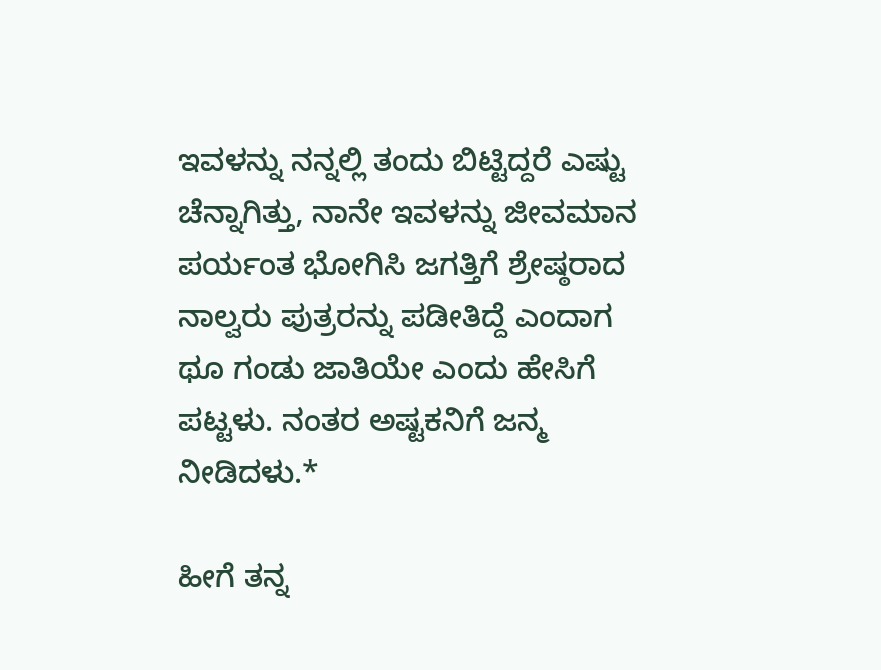ಇವಳನ್ನು ನನ್ನಲ್ಲಿ ತಂದು ಬಿಟ್ಟಿದ್ದರೆ ಎಷ್ಟು ಚೆನ್ನಾಗಿತ್ತು, ನಾನೇ ಇವಳನ್ನು ಜೀವಮಾನ ಪರ್ಯಂತ ಭೋಗಿಸಿ ಜಗತ್ತಿಗೆ ಶ್ರೇಷ್ಠರಾದ ನಾಲ್ವರು ಪುತ್ರರನ್ನು ಪಡೀತಿದ್ದೆ ಎಂದಾಗ ಥೂ ಗಂಡು ಜಾತಿಯೇ ಎಂದು ಹೇಸಿಗೆ ಪಟ್ಟಳು. ನಂತರ ಅಷ್ಟಕನಿಗೆ ಜನ್ಮ ನೀಡಿದಳು.*

ಹೀಗೆ ತನ್ನ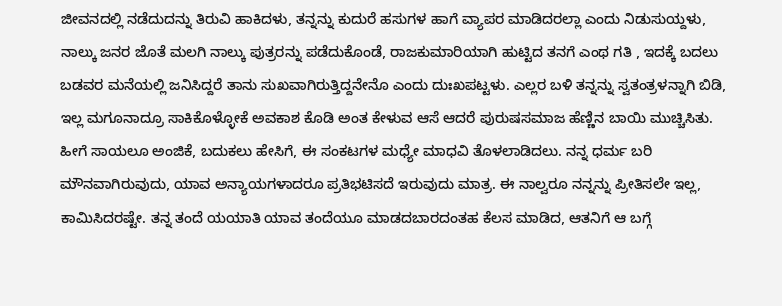ಜೀವನದಲ್ಲಿ ನಡೆದುದನ್ನು ತಿರುವಿ ಹಾಕಿದಳು, ತನ್ನನ್ನು ಕುದುರೆ ಹಸುಗಳ ಹಾಗೆ ವ್ಯಾಪರ ಮಾಡಿದರಲ್ಲಾ ಎಂದು ನಿಡುಸುಯ್ದಳು, ನಾಲ್ಕು ಜನರ ಜೊತೆ ಮಲಗಿ ನಾಲ್ಕು ಪುತ್ರರನ್ನು ಪಡೆದುಕೊಂಡೆ, ರಾಜಕುಮಾರಿಯಾಗಿ ಹುಟ್ಟಿದ ತನಗೆ ಎಂಥ ಗತಿ , ಇದಕ್ಕೆ ಬದಲು ಬಡವರ ಮನೆಯಲ್ಲಿ ಜನಿಸಿದ್ದರೆ ತಾನು ಸುಖವಾಗಿರುತ್ತಿದ್ದನೇನೊ ಎಂದು ದುಃಖಪಟ್ಟಳು. ಎಲ್ಲರ ಬಳಿ ತನ್ನನ್ನು ಸ್ವತಂತ್ರಳನ್ನಾಗಿ ಬಿಡಿ, ಇಲ್ಲ ಮಗೂನಾದ್ರೂ ಸಾಕಿಕೊಳ್ಳೋಕೆ ಅವಕಾಶ ಕೊಡಿ ಅಂತ ಕೇಳುವ ಆಸೆ ಆದರೆ ಪುರುಷಸಮಾಜ ಹೆಣ್ಣಿನ ಬಾಯಿ ಮುಚ್ಚಿಸಿತು. ಹೀಗೆ ಸಾಯಲೂ ಅಂಜಿಕೆ, ಬದುಕಲು ಹೇಸಿಗೆ, ಈ ಸಂಕಟಗಳ ಮಧ್ಯೇ ಮಾಧವಿ ತೊಳಲಾಡಿದಲು. ನನ್ನ ಧರ್ಮ ಬರಿ ಮೌನವಾಗಿರುವುದು, ಯಾವ ಅನ್ಯಾಯಗಳಾದರೂ ಪ್ರತಿಭಟಿಸದೆ ಇರುವುದು ಮಾತ್ರ. ಈ ನಾಲ್ವರೂ ನನ್ನನ್ನು ಪ್ರೀತಿಸಲೇ ಇಲ್ಲ, ಕಾಮಿಸಿದರಷ್ಟೇ. ತನ್ನ ತಂದೆ ಯಯಾತಿ ಯಾವ ತಂದೆಯೂ ಮಾಡದಬಾರದಂತಹ ಕೆಲಸ ಮಾಡಿದ, ಆತನಿಗೆ ಆ ಬಗ್ಗೆ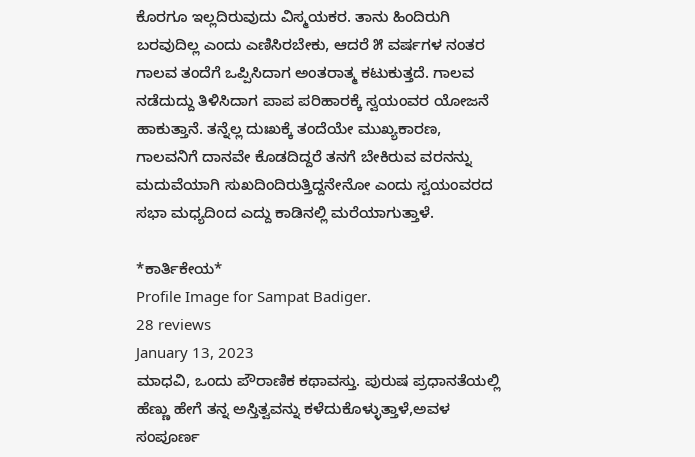ಕೊರಗೂ ಇಲ್ಲದಿರುವುದು ವಿಸ್ಮಯಕರ. ತಾನು ಹಿಂದಿರುಗಿ ಬರವುದಿಲ್ಲ ಎಂದು ಎಣಿಸಿರಬೇಕು, ಆದರೆ ೫ ವರ್ಷಗಳ ನಂತರ ಗಾಲವ ತಂದೆಗೆ ಒಪ್ಪಿಸಿದಾಗ ಅಂತರಾತ್ಮ ಕಟುಕುತ್ತದೆ. ಗಾಲವ ನಡೆದುದ್ದು ತಿಳಿಸಿದಾಗ ಪಾಪ ಪರಿಹಾರಕ್ಕೆ ಸ್ವಯಂವರ ಯೋಜನೆ ಹಾಕುತ್ತಾನೆ. ತನ್ನೆಲ್ಲ ದುಃಖಕ್ಕೆ ತಂದೆಯೇ ಮುಖ್ಯಕಾರಣ, ಗಾಲವನಿಗೆ ದಾನವೇ ಕೊಡದಿದ್ದರೆ ತನಗೆ ಬೇಕಿರುವ ವರನನ್ನು ಮದುವೆಯಾಗಿ ಸುಖದಿಂದಿರುತ್ತಿದ್ದನೇನೋ ಎಂದು ಸ್ವಯಂವರದ ಸಭಾ ಮಧ್ಯದಿಂದ ಎದ್ದು ಕಾಡಿನಲ್ಲಿ ಮರೆಯಾಗುತ್ತಾಳೆ.

*ಕಾರ್ತಿಕೇಯ*
Profile Image for Sampat Badiger.
28 reviews
January 13, 2023
ಮಾಧವಿ, ಒಂದು ಪೌರಾಣಿಕ ಕಥಾವಸ್ತು. ಪುರುಷ ಪ್ರಧಾನತೆಯಲ್ಲಿ ಹೆಣ್ಣು ಹೇಗೆ ತನ್ನ ಅಸ್ತಿತ್ವವನ್ನು ಕಳೆದುಕೊಳ್ಳುತ್ತಾಳೆ,ಅವಳ ಸಂಪೂರ್ಣ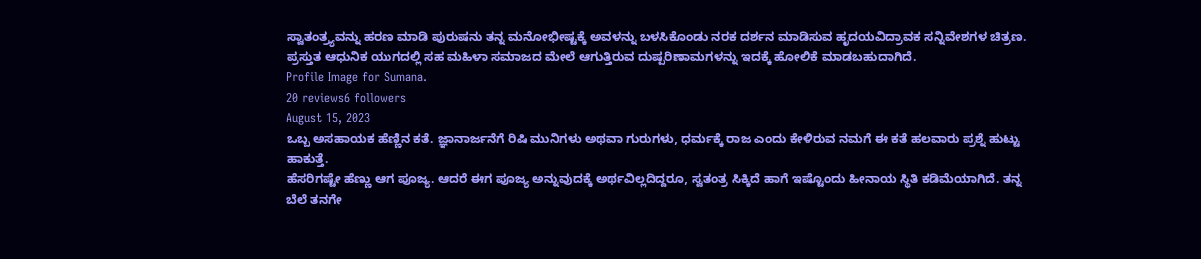ಸ್ವಾತಂತ್ರ್ಯವನ್ನು ಹರಣ ಮಾಡಿ ಪುರುಷನು ತನ್ನ ಮನೋಭೀಷ್ಟಕ್ಕೆ ಅವಳನ್ನು ಬಳಸಿಕೊಂಡು ನರಕ ದರ್ಶನ ಮಾಡಿಸುವ ಹೃದಯವಿದ್ರಾವಕ ಸನ್ನಿವೇಶಗಳ ಚಿತ್ರಣ.
ಪ್ರಸ್ತುತ ಆಧುನಿಕ ಯುಗದಲ್ಲಿ ಸಹ ಮಹಿಳಾ ಸಮಾಜದ ಮೇಲೆ ಆಗುತ್ತಿರುವ ದುಷ್ಪರಿಣಾಮಗಳನ್ನು ಇದಕ್ಕೆ ಹೋಲಿಕೆ ಮಾಡಬಹುದಾಗಿದೆ.
Profile Image for Sumana.
20 reviews6 followers
August 15, 2023
ಒಬ್ಬ ಅಸಹಾಯಕ ಹೆಣ್ಣಿನ ಕತೆ. ಜ್ಞಾನಾರ್ಜನೆಗೆ ರಿಷಿ ಮುನಿಗಳು ಅಥವಾ ಗುರುಗಳು, ಧರ್ಮಕ್ಕೆ ರಾಜ ಎಂದು ಕೇಳಿರುವ ನಮಗೆ ಈ ಕತೆ ಹಲವಾರು ಪ್ರಶ್ನೆ ಹುಟ್ಟು ಹಾಕುತ್ತೆ.
ಹೆಸರಿಗಷ್ಟೇ ಹೆಣ್ಣು ಆಗ ಪೂಜ್ಯ. ಆದರೆ ಈಗ ಪೂಜ್ಯ ಅನ್ನುವುದಕ್ಕೆ ಅರ್ಥವಿಲ್ಲದಿದ್ದರೂ, ಸ್ವತಂತ್ರ ಸಿಕ್ಕಿದೆ ಹಾಗೆ ಇಷ್ಟೊಂದು ಹೀನಾಯ ಸ್ಥಿತಿ ಕಡಿಮೆಯಾಗಿದೆ. ತನ್ನ ಬೆಲೆ ತನಗೇ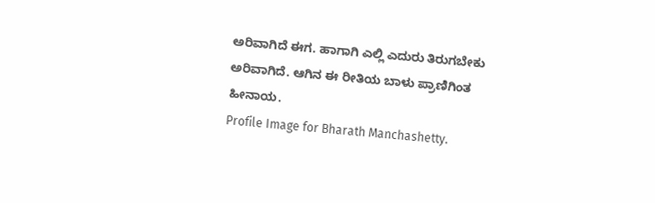ಅರಿವಾಗಿದೆ ಈಗ. ಹಾಗಾಗಿ ಎಲ್ಲಿ ಎದುರು ತಿರುಗಬೇಕು ಅರಿವಾಗಿದೆ. ಆಗಿನ ಈ ರೀತಿಯ ಬಾಳು ಪ್ರಾಣಿಗಿಂತ ಹೀನಾಯ.
Profile Image for Bharath Manchashetty.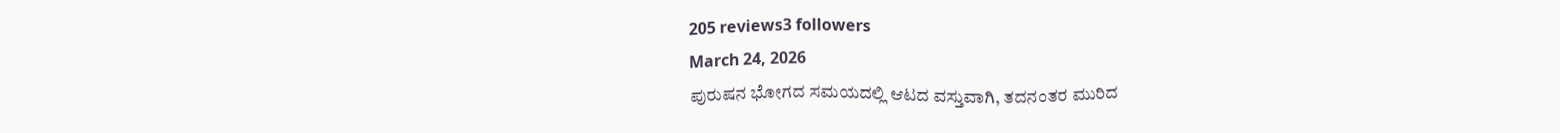205 reviews3 followers
March 24, 2026
ಪುರುಷನ ಭೋಗದ ಸಮಯದಲ್ಲಿ ಆಟದ ವಸ್ತುವಾಗಿ, ತದನಂತರ ಮುರಿದ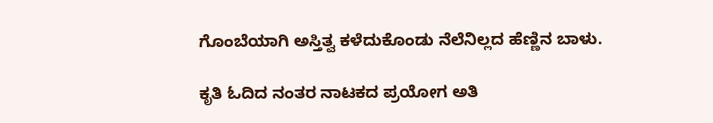ಗೊಂಬೆಯಾಗಿ ಅಸ್ತಿತ್ವ ಕಳೆದುಕೊಂಡು ನೆಲೆನಿಲ್ಲದ ಹೆಣ್ಣಿನ ಬಾಳು.

ಕೃತಿ ಓದಿದ ನಂತರ ನಾಟಕದ ಪ್ರಯೋಗ ಅತಿ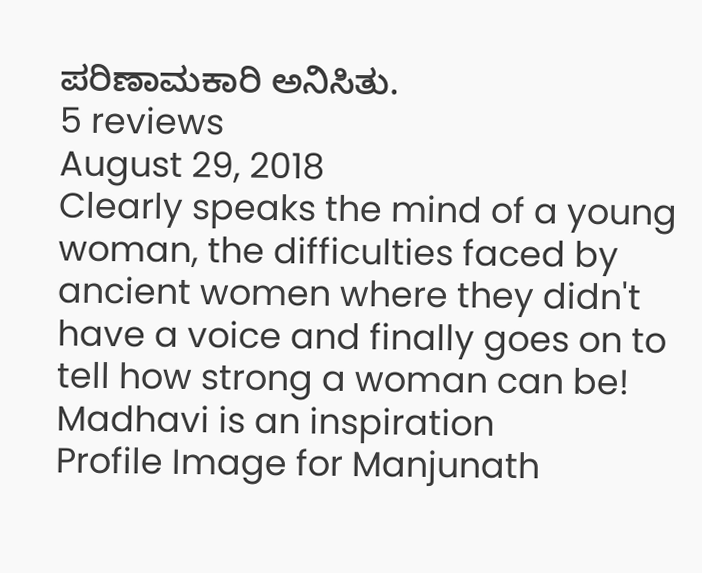ಪರಿಣಾಮಕಾರಿ ಅನಿಸಿತು.
5 reviews
August 29, 2018
Clearly speaks the mind of a young woman, the difficulties faced by ancient women where they didn't have a voice and finally goes on to tell how strong a woman can be! Madhavi is an inspiration
Profile Image for Manjunath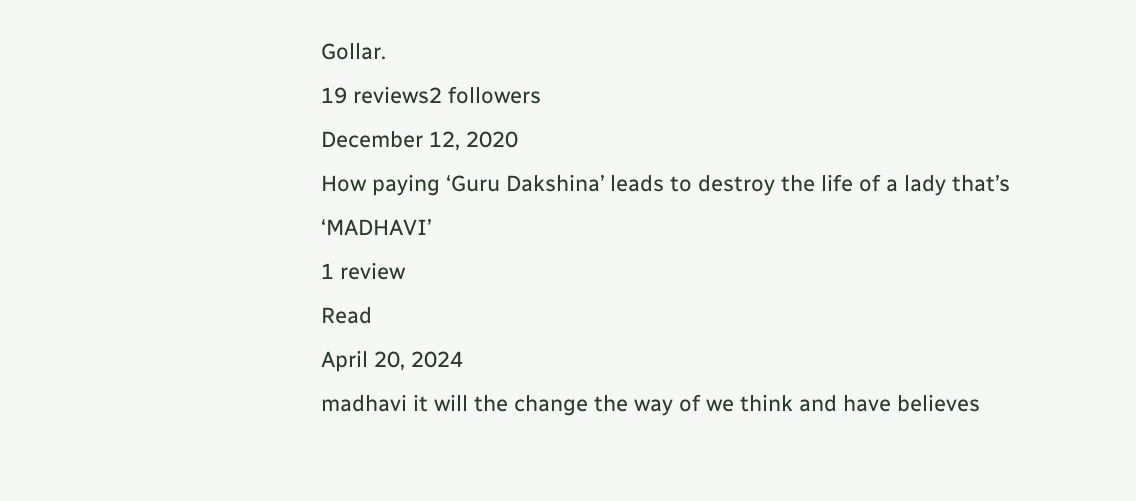Gollar.
19 reviews2 followers
December 12, 2020
How paying ‘Guru Dakshina’ leads to destroy the life of a lady that’s ‘MADHAVI’
1 review
Read
April 20, 2024
madhavi it will the change the way of we think and have believes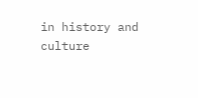in history and culture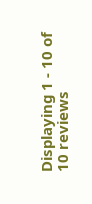Displaying 1 - 10 of 10 reviews